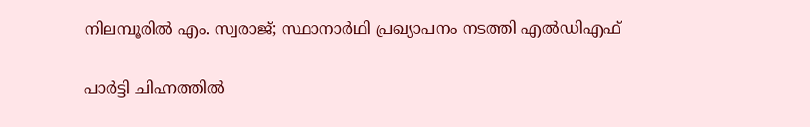നിലമ്പൂരിൽ എം. സ്വരാജ്; സ്ഥാനാർഥി പ്രഖ്യാപനം നടത്തി എൽഡിഎഫ്

പാർട്ടി ചിഹ്നത്തിൽ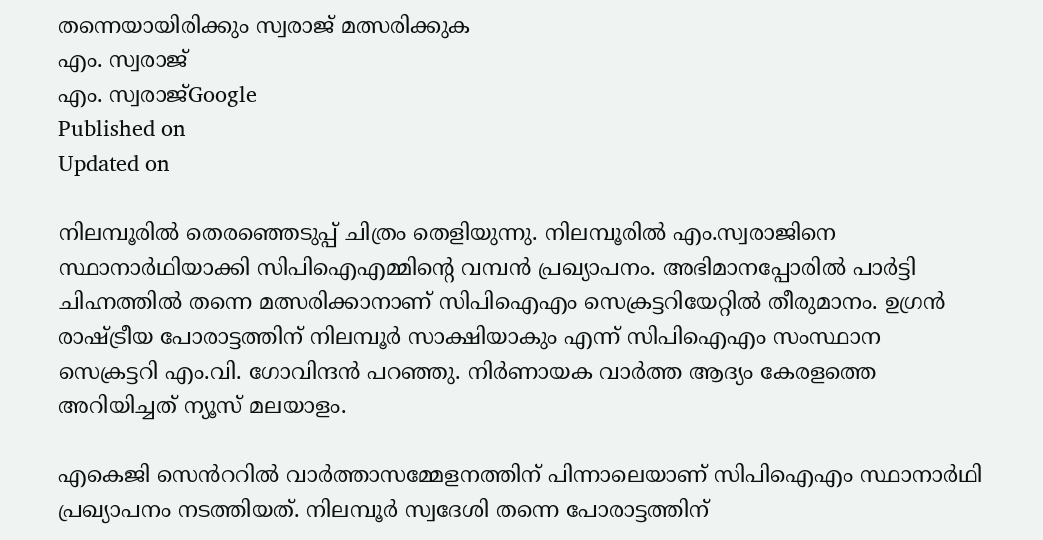തന്നെയായിരിക്കും സ്വരാജ് മത്സരിക്കുക
എം. സ്വരാജ്
എം. സ്വരാജ്Google
Published on
Updated on

നിലമ്പൂരിൽ തെരഞ്ഞെടുപ്പ് ചിത്രം തെളിയുന്നു. നിലമ്പൂരിൽ എം.സ്വരാജിനെ സ്ഥാനാർഥിയാക്കി സിപിഐഎമ്മിൻ്റെ വമ്പൻ പ്രഖ്യാപനം. അഭിമാനപ്പോരിൽ പാർട്ടി ചിഹ്നത്തിൽ തന്നെ മത്സരിക്കാനാണ് സിപിഐഎം സെക്രട്ടറിയേറ്റിൽ തീരുമാനം. ഉഗ്രൻ രാഷ്ട്രീയ പോരാട്ടത്തിന് നിലമ്പൂർ സാക്ഷിയാകും എന്ന് സിപിഐഎം സംസ്ഥാന സെക്രട്ടറി എം.വി. ഗോവിന്ദൻ പറഞ്ഞു. നിർണായക വാർത്ത ആദ്യം കേരളത്തെ അറിയിച്ചത് ന്യൂസ് മലയാളം.

എകെജി സെൻററിൽ വാർത്താസമ്മേളനത്തിന് പിന്നാലെയാണ് സിപിഐഎം സ്ഥാനാർഥി പ്രഖ്യാപനം നടത്തിയത്. നിലമ്പൂർ സ്വദേശി തന്നെ പോരാട്ടത്തിന്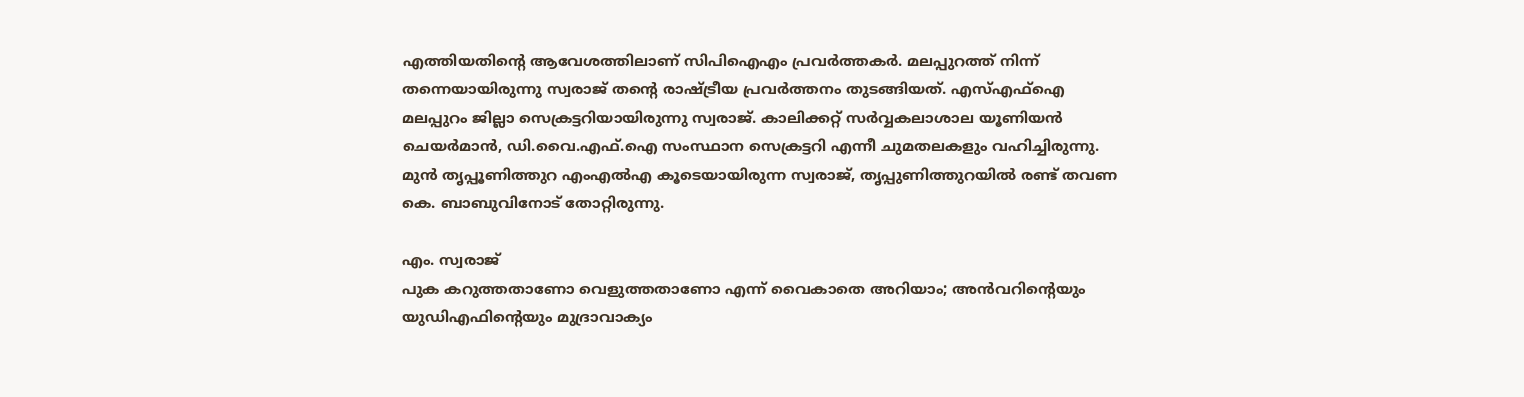എത്തിയതിൻ്റെ ആവേശത്തിലാണ് സിപിഐഎം പ്രവർത്തകർ. മലപ്പുറത്ത് നിന്ന് തന്നെയായിരുന്നു സ്വരാജ് തന്റെ രാഷ്ട്രീയ പ്രവർത്തനം തുടങ്ങിയത്. എസ്എഫ്ഐ മലപ്പുറം ജില്ലാ സെക്രട്ടറിയായിരുന്നു സ്വരാജ്. കാലിക്കറ്റ് സർവ്വകലാശാല യൂണിയൻ ചെയർമാൻ, ഡി.വൈ.എഫ്.ഐ സംസ്ഥാന സെക്രട്ടറി എന്നീ ചുമതലകളും വഹിച്ചിരുന്നു. മുൻ തൃപ്പൂണിത്തുറ എംഎൽഎ കൂടെയായിരുന്ന സ്വരാജ്, തൃപ്പുണിത്തുറയിൽ രണ്ട് തവണ കെ. ബാബുവിനോട് തോറ്റിരുന്നു.

എം. സ്വരാജ്
പുക കറുത്തതാണോ വെളുത്തതാണോ എന്ന് വൈകാതെ അറിയാം; അന്‍വറിന്റെയും യുഡിഎഫിന്റെയും മുദ്രാവാക്യം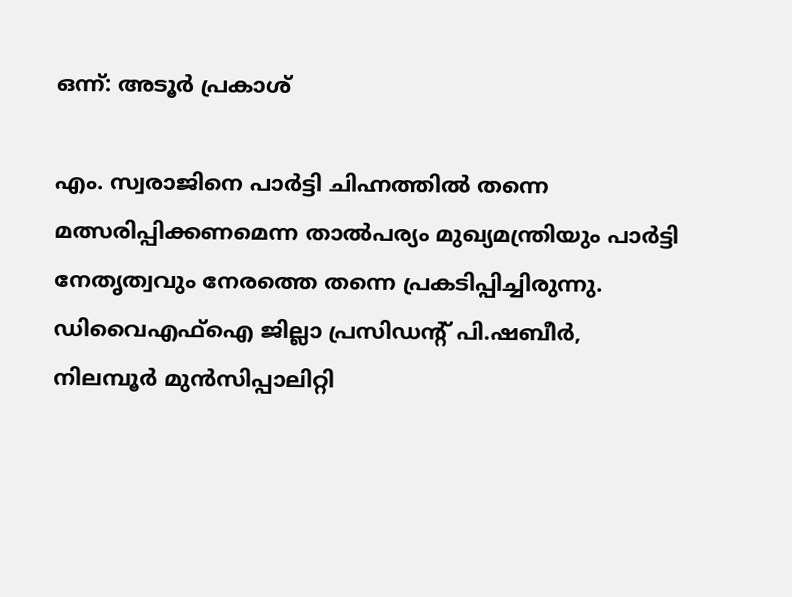ഒന്ന്: അടൂര്‍ പ്രകാശ്

എം. സ്വരാജിനെ പാർട്ടി ചിഹ്നത്തിൽ തന്നെ മത്സരിപ്പിക്കണമെന്ന താൽപര്യം മുഖ്യമന്ത്രിയും പാർട്ടി നേതൃത്വവും നേരത്തെ തന്നെ പ്രകടിപ്പിച്ചിരുന്നു. ഡിവൈഎഫ്ഐ ജില്ലാ പ്രസിഡന്റ് പി.ഷബീർ, നിലമ്പൂർ മുൻസിപ്പാലിറ്റി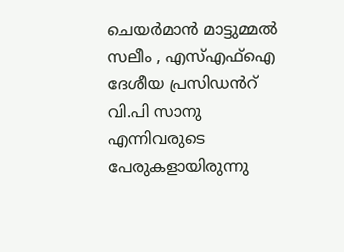ചെയർമാൻ മാട്ടുമ്മൽ സലീം , എസ്എഫ്ഐ ദേശീയ പ്രസിഡൻറ് വി.പി സാനു എന്നിവരുടെ പേരുകളായിരുന്നു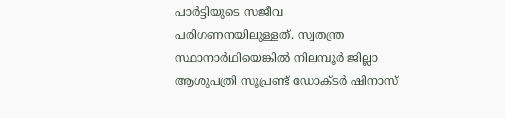പാർട്ടിയുടെ സജീവ പരിഗണനയിലുള്ളത്. സ്വതന്ത്ര സ്ഥാനാർഥിയെങ്കില്‍ നിലമ്പൂർ ജില്ലാ ആശുപത്രി സൂപ്രണ്ട് ഡോക്ടർ ഷിനാസ്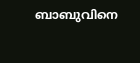ബാബുവിനെ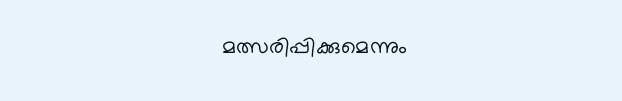മത്സരിപ്പിക്കുമെന്നും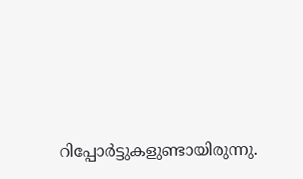റിപ്പോർട്ടുകളുണ്ടായിരുന്നു.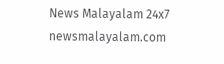News Malayalam 24x7
newsmalayalam.com